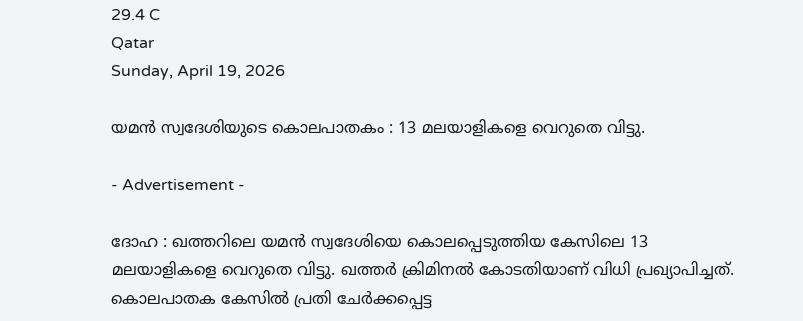29.4 C
Qatar
Sunday, April 19, 2026

യമന്‍ സ്വദേശിയുടെ കൊലപാതകം : 13 മലയാളികളെ വെറുതെ വിട്ടു.

- Advertisement -

ദോഹ : ഖത്തറിലെ യമന്‍ സ്വദേശിയെ കൊലപ്പെടുത്തിയ കേസിലെ 13 മലയാളികളെ വെറുതെ വിട്ടു. ഖത്തര്‍ ക്രിമിനല്‍ കോടതിയാണ് വിധി പ്രഖ്യാപിച്ചത്. കൊലപാതക കേസില്‍ പ്രതി ചേര്‍ക്കപ്പെട്ട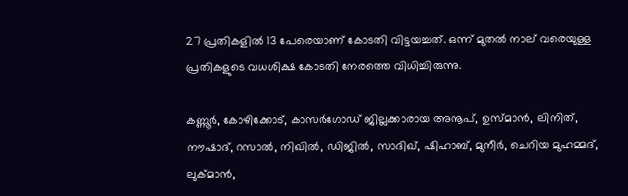27 പ്രതികളില്‍ 13 പേരെയാണ് കോടതി വിട്ടയച്ചത്. ഒന്ന് മുതല്‍ നാല് വരെയുള്ള പ്രതികളുടെ വധശിക്ഷ കോടതി നേരത്തെ വിധിച്ചിരുന്നു.

കണ്ണൂര്‍, കോഴിക്കോട്, കാസര്‍ഗോഡ്‌ ജില്ലക്കാരായ അനൂപ്, ഉസ്മാന്‍, ലിനിത്, നൗഷാദ്, റസാല്‍, നിഖില്‍, ഡിജില്‍, സാദിഖ്, ഷിഹാബ്, മുനീര്‍, ചെറിയ മുഹമ്മദ്, ലുക്മാന്‍,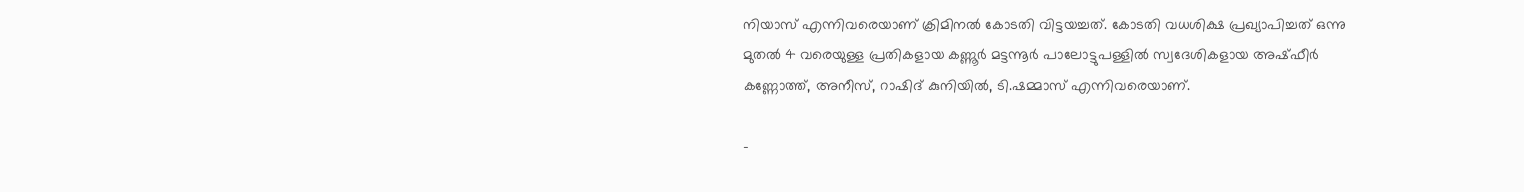നിയാസ് എന്നിവരെയാണ് ക്രിമിനല്‍ കോടതി വിട്ടയച്ചത്. കോടതി വധശിക്ഷ പ്രഖ്യാപിച്ചത് ഒന്നു മുതല്‍ 4 വരെയുള്ള പ്രതികളായ കണ്ണൂര്‍ മട്ടന്നൂര്‍ പാലോട്ടുപള്ളില്‍ സ്വദേശികളായ അഷ്ഫീര്‍ കണ്ണോത്ത്, അനീസ്, റാഷിദ് കുനിയില്‍, ടി.ഷമ്മാസ് എന്നിവരെയാണ്.

-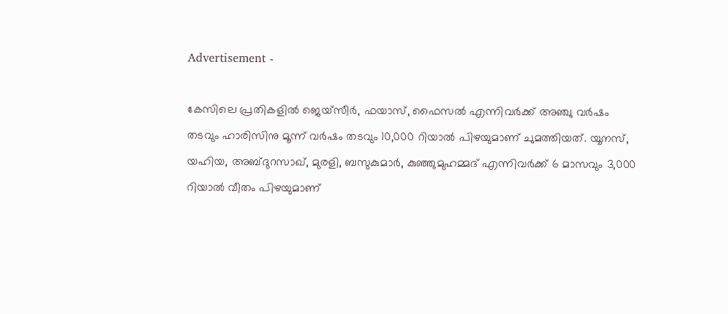Advertisement -

കേസിലെ പ്രതികളില്‍ ജെയ്സീര്‍, ഫയാസ്, ഫൈസല്‍ എന്നിവര്‍ക്ക് അഞ്ചു വര്‍ഷം തടവും ഹാരിസിനു മൂന്ന് വര്‍ഷം തടവും 10,000 റിയാല്‍ പിഴയുമാണ് ചുമത്തിയത്. യൂനസ്, യഹിയ, അബ്ദുറസാഖ്, മുരളി, ബസുകുമാര്‍, കുഞ്ഞുമുഹമ്മദ് എന്നിവര്‍ക്ക് 6 മാസവും 3,000 റിയാല്‍ വീതം പിഴയുമാണ്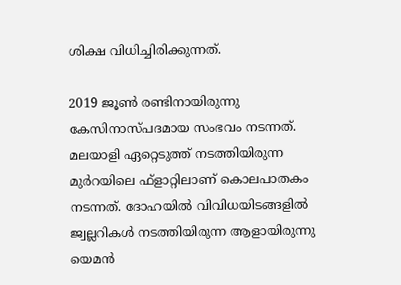ശിക്ഷ വിധിച്ചിരിക്കുന്നത്.

2019 ജൂണ്‍ രണ്ടിനായിരുന്നു കേസിനാസ്പദമായ സംഭവം നടന്നത്. മലയാളി ഏറ്റെടുത്ത് നടത്തിയിരുന്ന മുര്‍റയിലെ ഫ്ളാറ്റിലാണ് കൊലപാതകം നടന്നത്. ദോഹയില്‍ വിവിധയിടങ്ങളില്‍ ജ്വല്ലറികള്‍ നടത്തിയിരുന്ന ആളായിരുന്നു യെമന്‍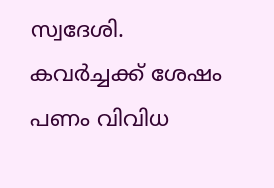സ്വദേശി. കവര്‍ച്ചക്ക് ശേഷം പണം വിവിധ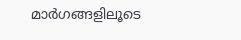മാര്‍ഗങ്ങളിലൂടെ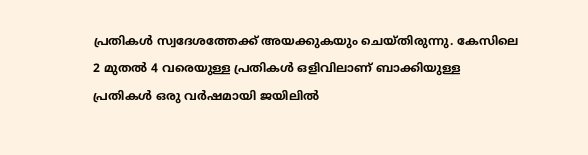പ്രതികള്‍ സ്വദേശത്തേക്ക് അയക്കുകയും ചെയ്തിരുന്നു. കേസിലെ 2 മുതല്‍ 4 വരെയുള്ള പ്രതികള്‍ ഒളിവിലാണ് ബാക്കിയുള്ള പ്രതികള്‍ ഒരു വര്‍ഷമായി ജയിലില്‍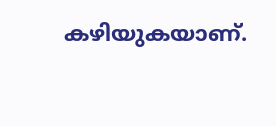കഴിയുകയാണ്.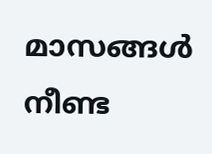മാസങ്ങള്‍ നീണ്ട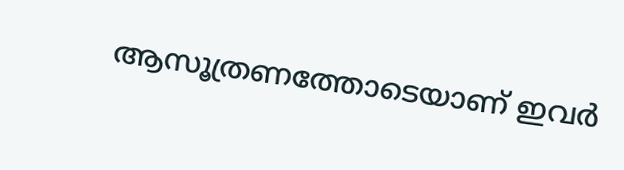ആസൂത്രണത്തോടെയാണ് ഇവര്‍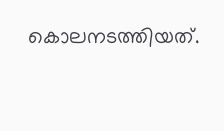കൊലനടത്തിയത്.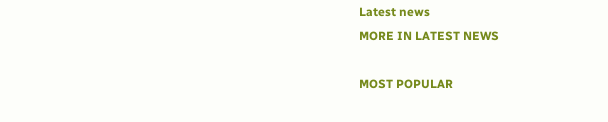Latest news
MORE IN LATEST NEWS

MOST POPULAR